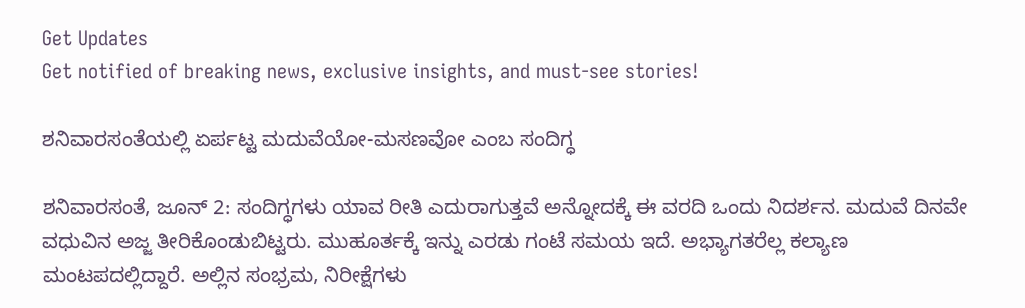Get Updates
Get notified of breaking news, exclusive insights, and must-see stories!

ಶನಿವಾರಸಂತೆಯಲ್ಲಿ ಏರ್ಪಟ್ಟ ಮದುವೆಯೋ-ಮಸಣವೋ ಎಂಬ ಸಂದಿಗ್ಧ

ಶನಿವಾರಸಂತೆ, ಜೂನ್ 2: ಸಂದಿಗ್ಧಗಳು ಯಾವ ರೀತಿ ಎದುರಾಗುತ್ತವೆ ಅನ್ನೋದಕ್ಕೆ ಈ ವರದಿ ಒಂದು ನಿದರ್ಶನ. ಮದುವೆ ದಿನವೇ ವಧುವಿನ ಅಜ್ಜ ತೀರಿಕೊಂಡುಬಿಟ್ಟರು. ಮುಹೂರ್ತಕ್ಕೆ ಇನ್ನು ಎರಡು ಗಂಟೆ ಸಮಯ ಇದೆ. ಅಭ್ಯಾಗತರೆಲ್ಲ ಕಲ್ಯಾಣ ಮಂಟಪದಲ್ಲಿದ್ದಾರೆ. ಅಲ್ಲಿನ ಸಂಭ್ರಮ, ನಿರೀಕ್ಷೆಗಳು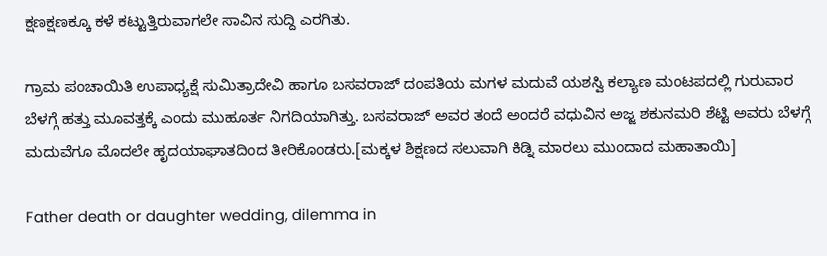ಕ್ಷಣಕ್ಷಣಕ್ಕೂ ಕಳೆ ಕಟ್ಟುತ್ತಿರುವಾಗಲೇ ಸಾವಿನ ಸುದ್ದಿ ಎರಗಿತು.

ಗ್ರಾಮ ಪಂಚಾಯಿತಿ ಉಪಾಧ್ಯಕ್ಷೆ ಸುಮಿತ್ರಾದೇವಿ ಹಾಗೂ ಬಸವರಾಜ್ ದಂಪತಿಯ ಮಗಳ ಮದುವೆ ಯಶಸ್ವಿ ಕಲ್ಯಾಣ ಮಂಟಪದಲ್ಲಿ ಗುರುವಾರ ಬೆಳಗ್ಗೆ ಹತ್ತು ಮೂವತ್ತಕ್ಕೆ ಎಂದು ಮುಹೂರ್ತ ನಿಗದಿಯಾಗಿತ್ತು. ಬಸವರಾಜ್ ಅವರ ತಂದೆ ಅಂದರೆ ವಧುವಿನ ಅಜ್ಜ ಶಕುನಮರಿ ಶೆಟ್ಟಿ ಅವರು ಬೆಳಗ್ಗೆ ಮದುವೆಗೂ ಮೊದಲೇ ಹೃದಯಾಘಾತದಿಂದ ತೀರಿಕೊಂಡರು.[ಮಕ್ಕಳ ಶಿಕ್ಷಣದ ಸಲುವಾಗಿ ಕಿಡ್ನಿ ಮಾರಲು ಮುಂದಾದ ಮಹಾತಾಯಿ]

Father death or daughter wedding, dilemma in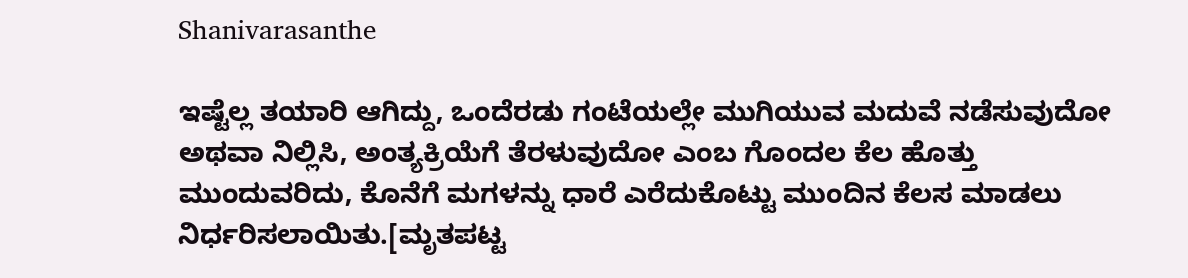Shanivarasanthe

ಇಷ್ಟೆಲ್ಲ ತಯಾರಿ ಆಗಿದ್ದು, ಒಂದೆರಡು ಗಂಟೆಯಲ್ಲೇ ಮುಗಿಯುವ ಮದುವೆ ನಡೆಸುವುದೋ ಅಥವಾ ನಿಲ್ಲಿಸಿ, ಅಂತ್ಯಕ್ರಿಯೆಗೆ ತೆರಳುವುದೋ ಎಂಬ ಗೊಂದಲ ಕೆಲ ಹೊತ್ತು ಮುಂದುವರಿದು, ಕೊನೆಗೆ ಮಗಳನ್ನು ಧಾರೆ ಎರೆದುಕೊಟ್ಟು ಮುಂದಿನ ಕೆಲಸ ಮಾಡಲು ನಿರ್ಧರಿಸಲಾಯಿತು.[ಮೃತಪಟ್ಟ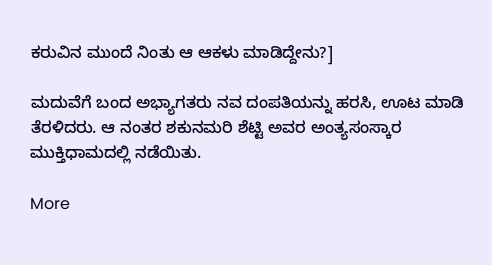ಕರುವಿನ ಮುಂದೆ ನಿಂತು ಆ ಆಕಳು ಮಾಡಿದ್ದೇನು?]

ಮದುವೆಗೆ ಬಂದ ಅಭ್ಯಾಗತರು ನವ ದಂಪತಿಯನ್ನು ಹರಸಿ, ಊಟ ಮಾಡಿ ತೆರಳಿದರು. ಆ ನಂತರ ಶಕುನಮರಿ ಶೆಟ್ಟಿ ಅವರ ಅಂತ್ಯಸಂಸ್ಕಾರ ಮುಕ್ತಿಧಾಮದಲ್ಲಿ ನಡೆಯಿತು.

More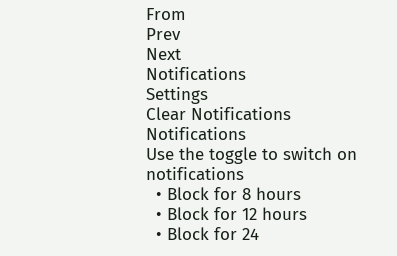From
Prev
Next
Notifications
Settings
Clear Notifications
Notifications
Use the toggle to switch on notifications
  • Block for 8 hours
  • Block for 12 hours
  • Block for 24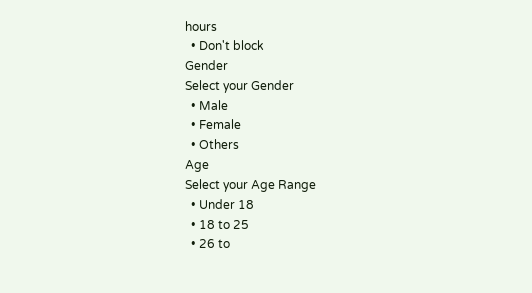hours
  • Don't block
Gender
Select your Gender
  • Male
  • Female
  • Others
Age
Select your Age Range
  • Under 18
  • 18 to 25
  • 26 to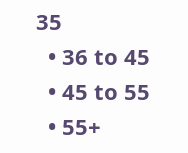35
  • 36 to 45
  • 45 to 55
  • 55+